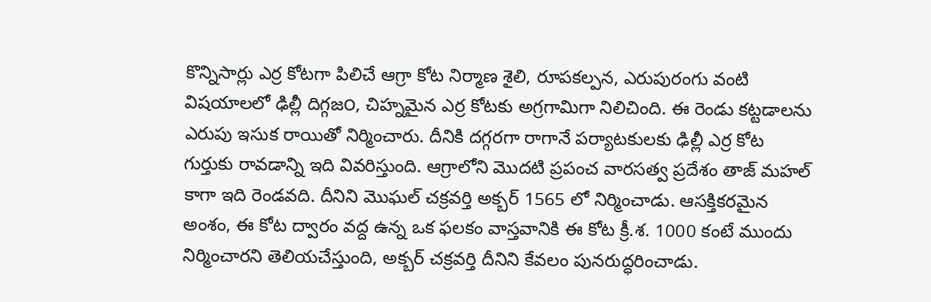కొన్నిసార్లు ఎర్ర కోటగా పిలిచే ఆగ్రా కోట నిర్మాణ శైలి, రూపకల్పన, ఎరుపురంగు వంటి విషయాలలో ఢిల్లీ దిగ్గజ౦, చిహ్నమైన ఎర్ర కోటకు అగ్రగామిగా నిలిచింది. ఈ రెండు కట్టడాలను ఎరుపు ఇసుక రాయితో నిర్మించారు. దీనికి దగ్గరగా రాగానే పర్యాటకులకు ఢిల్లీ ఎర్ర కోట గుర్తుకు రావడాన్ని ఇది వివరిస్తుంది. ఆగ్రాలోని మొదటి ప్రపంచ వారసత్వ ప్రదేశం తాజ్ మహల్ కాగా ఇది రెండవది. దీనిని మొఘల్ చక్రవర్తి అక్బర్ 1565 లో నిర్మించాడు. ఆసక్తికరమైన అంశం, ఈ కోట ద్వారం వద్ద ఉన్న ఒక ఫలకం వాస్తవానికి ఈ కోట క్రీ.శ. 1000 కంటే ముందు నిర్మించారని తెలియచేస్తుంది, అక్బర్ చక్రవర్తి దీనిని కేవలం పునరుద్ధరించాడు.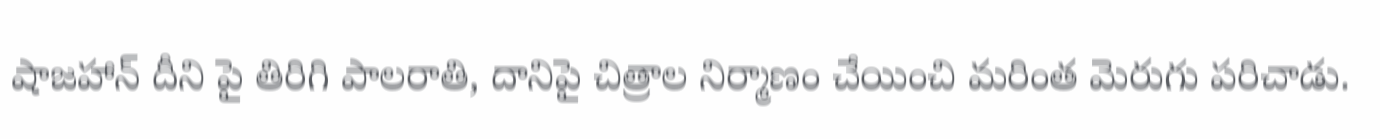షాజహాన్ దీని పై తిరిగి పాలరాతి, దానిపై చిత్రాల నిర్మాణం చేయించి మరింత మెరుగు పరిచాడు.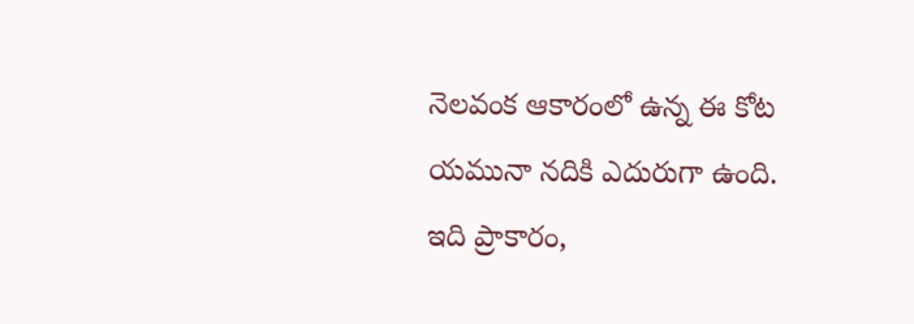నెలవంక ఆకారంలో ఉన్న ఈ కోట యమునా నదికి ఎదురుగా ఉంది. ఇది ప్రాకారం,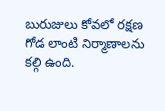బురుజులు కోవలో రక్షణ గోడ లాంటి నిర్మాణాలను కల్గి ఉంది.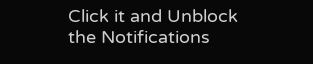Click it and Unblock the Notifications